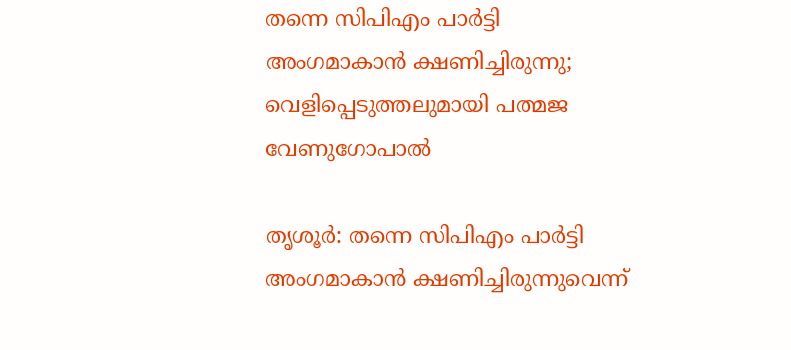തന്നെ സിപിഎം പാർട്ടി അംഗമാകാൻ ക്ഷണിച്ചിരുന്നു; വെളിപ്പെടുത്തലുമായി പത്മജ വേണുഗോപാൽ

തൃശൂർ: തന്നെ സിപിഎം പാർട്ടി അംഗമാകാൻ ക്ഷണിച്ചിരുന്നുവെന്ന്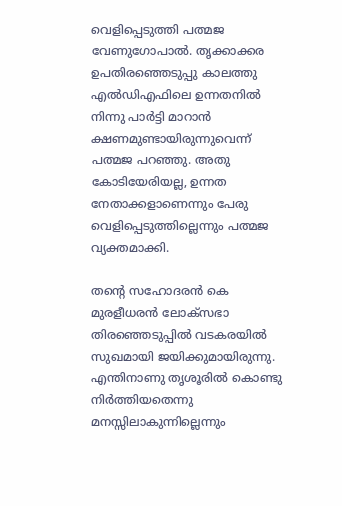വെളിപ്പെടുത്തി പത്മജ വേണുഗോപാൽ. തൃക്കാക്കര ഉപതിരഞ്ഞെടുപ്പു കാലത്തു എൽഡിഎഫിലെ ഉന്നതനിൽ നിന്നു പാർട്ടി മാറാൻ ക്ഷണമുണ്ടായിരുന്നുവെന്ന് പത്മജ പറഞ്ഞു. അതു കോടിയേരിയല്ല, ഉന്നത നേതാക്കളാണെന്നും പേരു വെളിപ്പെടുത്തില്ലെന്നും പത്മജ വ്യക്തമാക്കി.

തന്റെ സഹോദരൻ കെ മുരളീധരൻ ലോക്‌സഭാ തിരഞ്ഞെടുപ്പിൽ വടകരയിൽ സുഖമായി ജയിക്കുമായിരുന്നു. എന്തിനാണു തൃശൂരിൽ കൊണ്ടു നിർത്തിയതെന്നു മനസ്സിലാകുന്നില്ലെന്നും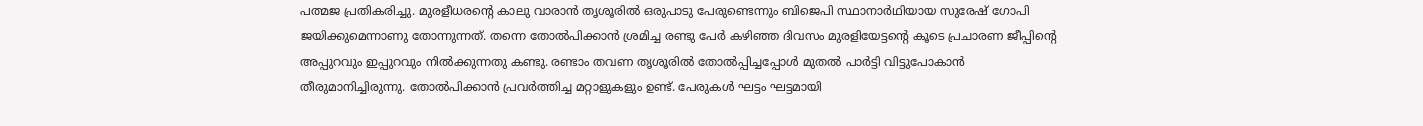പത്മജ പ്രതികരിച്ചു. മുരളീധരന്റെ കാലു വാരാൻ തൃശൂരിൽ ഒരുപാടു പേരുണ്ടെന്നും ബിജെപി സ്ഥാനാർഥിയായ സുരേഷ് ഗോപി ജയിക്കുമെന്നാണു തോന്നുന്നത്. തന്നെ തോൽപിക്കാൻ ശ്രമിച്ച രണ്ടു പേർ കഴിഞ്ഞ ദിവസം മുരളിയേട്ടന്റെ കൂടെ പ്രചാരണ ജീപ്പിന്റെ അപ്പുറവും ഇപ്പുറവും നിൽക്കുന്നതു കണ്ടു. രണ്ടാം തവണ തൃശൂരിൽ തോൽപ്പിച്ചപ്പോൾ മുതൽ പാർട്ടി വിട്ടുപോകാൻ തീരുമാനിച്ചിരുന്നു. തോൽപിക്കാൻ പ്രവർത്തിച്ച മറ്റാളുകളും ഉണ്ട്. പേരുകൾ ഘട്ടം ഘട്ടമായി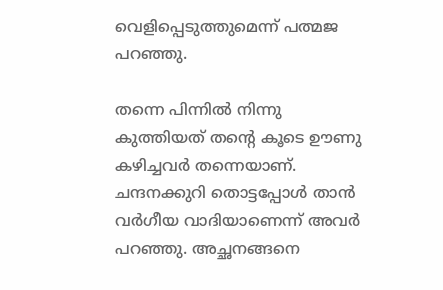വെളിപ്പെടുത്തുമെന്ന് പത്മജ പറഞ്ഞു.

തന്നെ പിന്നിൽ നിന്നു കുത്തിയത് തന്റെ കൂടെ ഊണു കഴിച്ചവർ തന്നെയാണ്. ചന്ദനക്കുറി തൊട്ടപ്പോൾ താൻ വർഗീയ വാദിയാണെന്ന് അവർ പറഞ്ഞു. അച്ഛനങ്ങനെ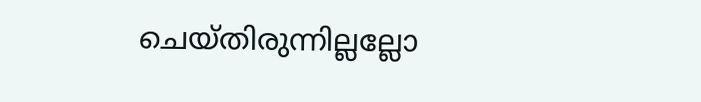ചെയ്തിരുന്നില്ലല്ലോ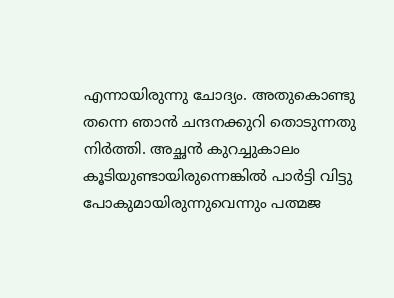എന്നായിരുന്നു ചോദ്യം. അതുകൊണ്ടു തന്നെ ഞാൻ ചന്ദനക്കുറി തൊടുന്നതു നിർത്തി. അച്ഛൻ കുറച്ചുകാലം കൂടിയുണ്ടായിരുന്നെങ്കിൽ പാർട്ടി വിട്ടു പോകുമായിരുന്നുവെന്നും പത്മജ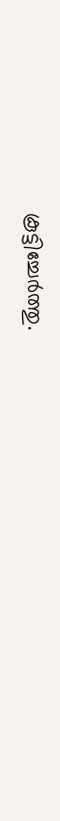കൂട്ടിച്ചേർത്തു.